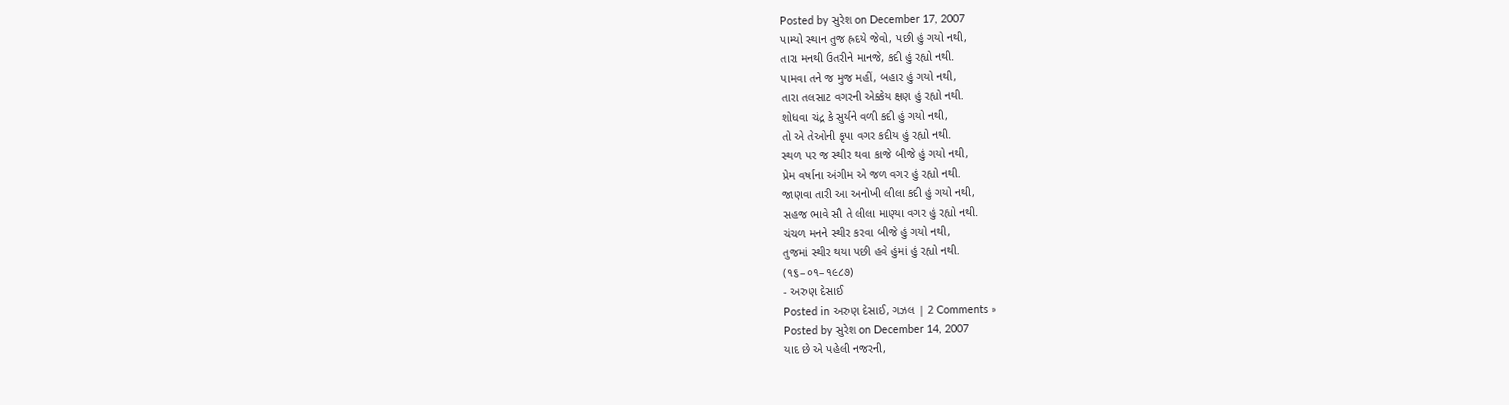Posted by સુરેશ on December 17, 2007
પામ્યો સ્થાન તુજ હ્રદયે જેવો, પછી હું ગયો નથી,
તારા મનથી ઉતરીને માનજે, કદી હું રહ્યો નથી.
પામવા તને જ મુજ મહીં, બહાર હું ગયો નથી,
તારા તલસાટ વગરની એક્કેય ક્ષણ હું રહ્યો નથી.
શોધવા ચંદ્ર કે સુર્યને વળી કદી હું ગયો નથી,
તો એ તેઓની કૃપા વગર કદીય હું રહ્યો નથી.
સ્થળ પર જ સ્થીર થવા કાજે બીજે હું ગયો નથી,
પ્રેમ વર્ષાના અંગીમ એ જળ વગર હું રહ્યો નથી.
જાણવા તારી આ અનોખી લીલા કદી હું ગયો નથી,
સહજ ભાવે સૌ તે લીલા માણ્યા વગર હું રહ્યો નથી.
ચંચળ મનને સ્થીર કરવા બીજે હું ગયો નથી,
તુજમાં સ્થીર થયા પછી હવે હુંમાં હું રહ્યો નથી.
(૧૬–૦૧–૧૯૮૭)
- અરુણ દેસાઈ
Posted in અરુણ દેસાઈ, ગઝલ | 2 Comments »
Posted by સુરેશ on December 14, 2007
યાદ છે એ પહેલી નજરની,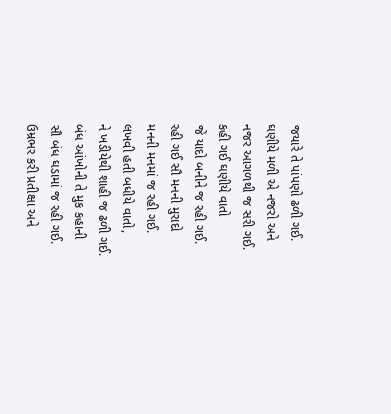જયારે તે પાંપણો ઢળી ગઈ.
ઘણીયે મળી એ નજરો અને
નજર આગળથી જ સરી ગઈ.
કહી ગઈ ઘણીયે વાતો
જે યાદો બનીને જ રહી ગઈ.
રહી ગઈ સૌ મનની મુરાદો
મનની મનમાં જ રહી ગઈ.
લખવી હતી બધીયે વાતો,
ને ખડીયેથી શાહી જ ઢળી ગઈ.
બંધ આંખોની તે મુક કહાની
સૌ બંધ ઘડામાં જ રહી ગઈ.
ઉમ્રભર કરી પ્રતીક્ષા અને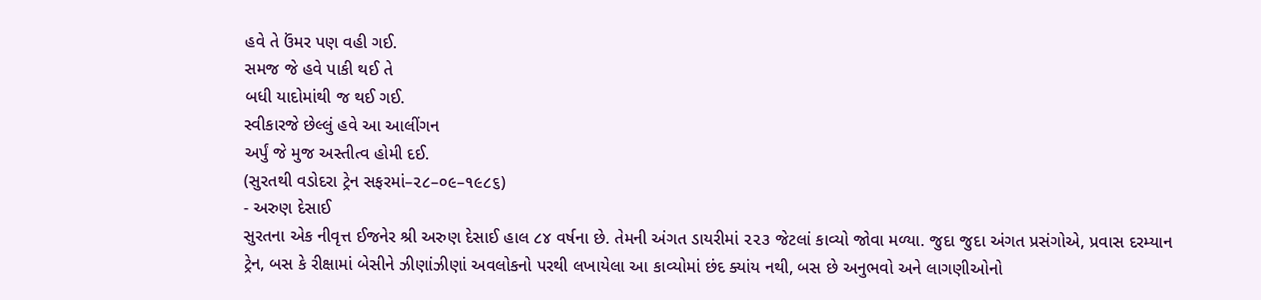હવે તે ઉંમર પણ વહી ગઈ.
સમજ જે હવે પાકી થઈ તે
બધી યાદોમાંથી જ થઈ ગઈ.
સ્વીકારજે છેલ્લું હવે આ આલીંગન
અર્પું જે મુજ અસ્તીત્વ હોમી દઈ.
(સુરતથી વડોદરા ટ્રેન સફરમાં–૨૮–૦૯–૧૯૮૬)
- અરુણ દેસાઈ
સુરતના એક નીવૃત્ત ઈજનેર શ્રી અરુણ દેસાઈ હાલ ૮૪ વર્ષના છે. તેમની અંગત ડાયરીમાં ૨૨૩ જેટલાં કાવ્યો જોવા મળ્યા. જુદા જુદા અંગત પ્રસંગોએ, પ્રવાસ દરમ્યાન ટ્રેન, બસ કે રીક્ષામાં બેસીને ઝીણાંઝીણાં અવલોકનો પરથી લખાયેલા આ કાવ્યોમાં છંદ ક્યાંય નથી, બસ છે અનુભવો અને લાગણીઓનો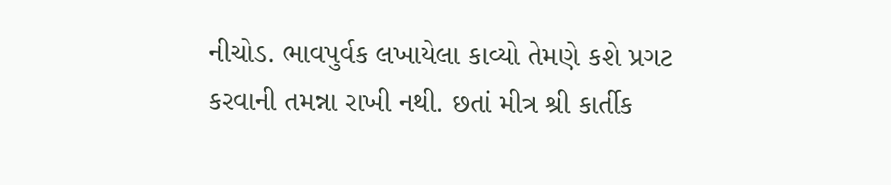નીચોડ. ભાવપુર્વક લખાયેલા કાવ્યો તેમણે કશે પ્રગટ કરવાની તમન્ના રાખી નથી. છતાં મીત્ર શ્રી કાર્તીક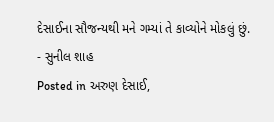દેસાઈના સૌજન્યથી મને ગમ્યાં તે કાવ્યોને મોકલું છું.
- સુનીલ શાહ
Posted in અરુણ દેસાઈ,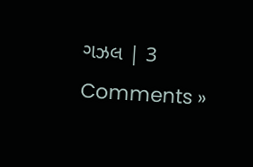ગઝલ | 3 Comments »